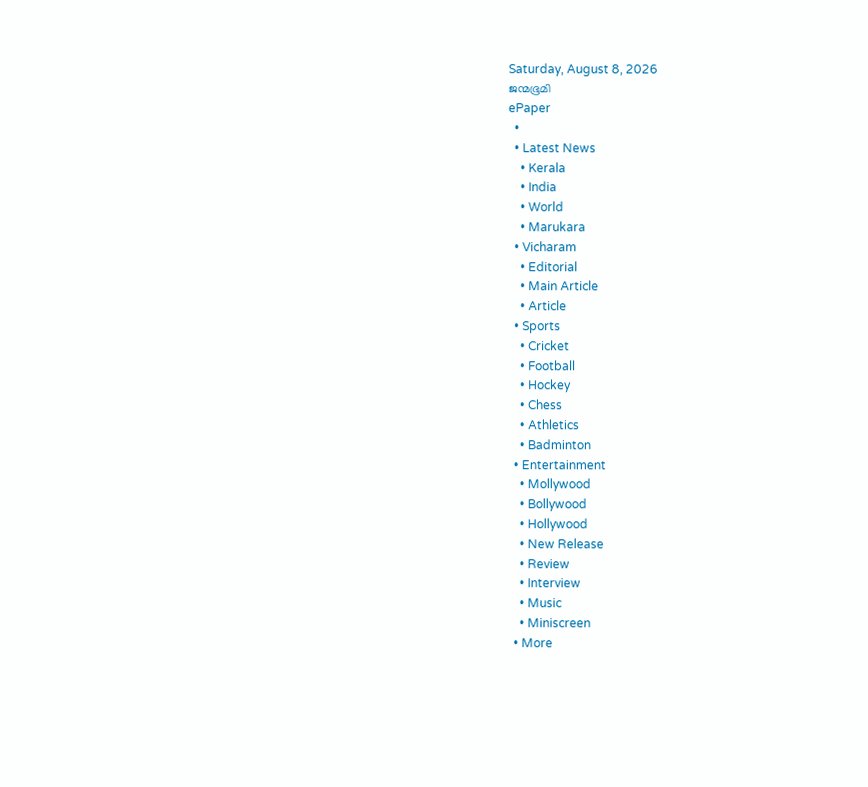Saturday, August 8, 2026
ജന്മഭൂമി
ePaper
  •
  • Latest News
    • Kerala
    • India
    • World
    • Marukara
  • Vicharam
    • Editorial
    • Main Article
    • Article
  • Sports
    • Cricket
    • Football
    • Hockey
    • Chess
    • Athletics
    • Badminton
  • Entertainment
    • Mollywood
    • Bollywood
    • Hollywood
    • New Release
    • Review
    • Interview
    • Music
    • Miniscreen
  • More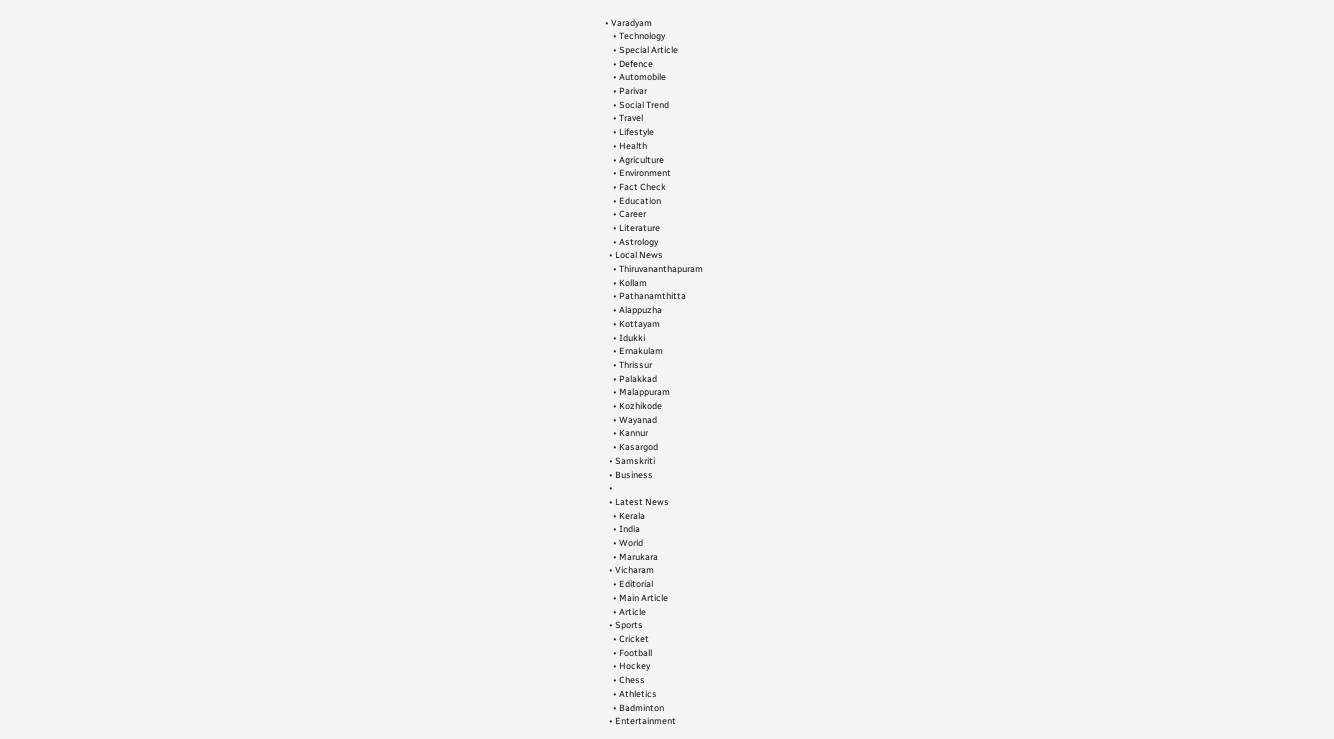• Varadyam
    • Technology
    • Special Article
    • Defence
    • Automobile
    • Parivar
    • Social Trend
    • Travel
    • Lifestyle
    • Health
    • Agriculture
    • Environment
    • Fact Check
    • Education
    • Career
    • Literature
    • Astrology
  • Local News
    • Thiruvananthapuram
    • Kollam
    • Pathanamthitta
    • Alappuzha
    • Kottayam
    • Idukki
    • Ernakulam
    • Thrissur
    • Palakkad
    • Malappuram
    • Kozhikode
    • Wayanad
    • Kannur
    • Kasargod
  • Samskriti
  • Business
  •
  • Latest News
    • Kerala
    • India
    • World
    • Marukara
  • Vicharam
    • Editorial
    • Main Article
    • Article
  • Sports
    • Cricket
    • Football
    • Hockey
    • Chess
    • Athletics
    • Badminton
  • Entertainment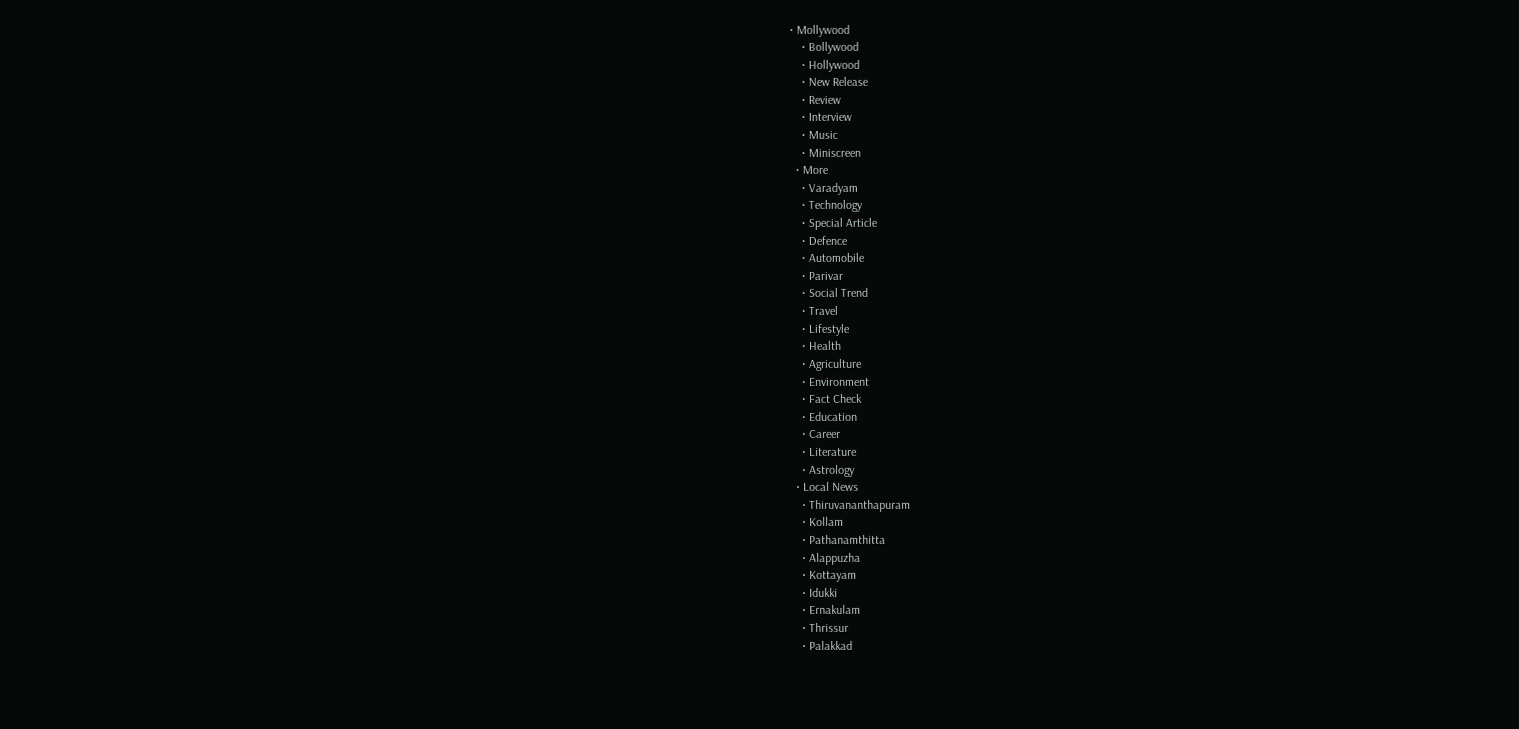• Mollywood
    • Bollywood
    • Hollywood
    • New Release
    • Review
    • Interview
    • Music
    • Miniscreen
  • More
    • Varadyam
    • Technology
    • Special Article
    • Defence
    • Automobile
    • Parivar
    • Social Trend
    • Travel
    • Lifestyle
    • Health
    • Agriculture
    • Environment
    • Fact Check
    • Education
    • Career
    • Literature
    • Astrology
  • Local News
    • Thiruvananthapuram
    • Kollam
    • Pathanamthitta
    • Alappuzha
    • Kottayam
    • Idukki
    • Ernakulam
    • Thrissur
    • Palakkad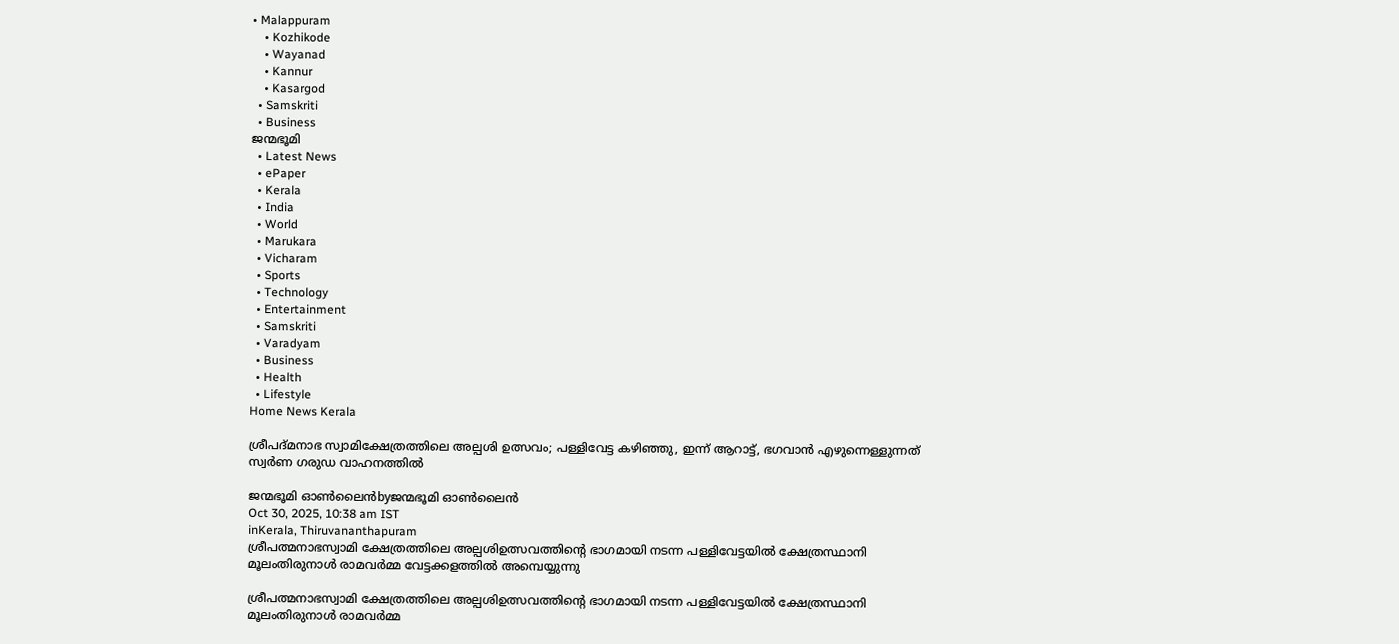• Malappuram
    • Kozhikode
    • Wayanad
    • Kannur
    • Kasargod
  • Samskriti
  • Business
ജന്മഭൂമി
  • Latest News
  • ePaper
  • Kerala
  • India
  • World
  • Marukara
  • Vicharam
  • Sports
  • Technology
  • Entertainment
  • Samskriti
  • Varadyam
  • Business
  • Health
  • Lifestyle
Home News Kerala

ശ്രീപദ്മനാഭ സ്വാമിക്ഷേത്രത്തിലെ അല്പശി ഉത്സവം; പള്ളിവേട്ട കഴിഞ്ഞു, ഇന്ന് ആറാട്ട്, ഭഗവാൻ എഴുന്നെള്ളുന്നത് സ്വര്‍ണ ഗരുഡ വാഹനത്തിൽ

ജന്മഭൂമി ഓണ്‍ലൈന്‍byജന്മഭൂമി ഓണ്‍ലൈന്‍
Oct 30, 2025, 10:38 am IST
inKerala, Thiruvananthapuram
ശ്രീപത്മനാഭസ്വാമി ക്ഷേത്രത്തിലെ അല്പശിഉത്സവത്തിന്റെ ഭാഗമായി നടന്ന പള്ളിവേട്ടയില്‍ ക്ഷേത്രസ്ഥാനി മൂലംതിരുനാള്‍ രാമവര്‍മ്മ വേട്ടക്കളത്തില്‍ അമ്പെയ്യുന്നു

ശ്രീപത്മനാഭസ്വാമി ക്ഷേത്രത്തിലെ അല്പശിഉത്സവത്തിന്റെ ഭാഗമായി നടന്ന പള്ളിവേട്ടയില്‍ ക്ഷേത്രസ്ഥാനി മൂലംതിരുനാള്‍ രാമവര്‍മ്മ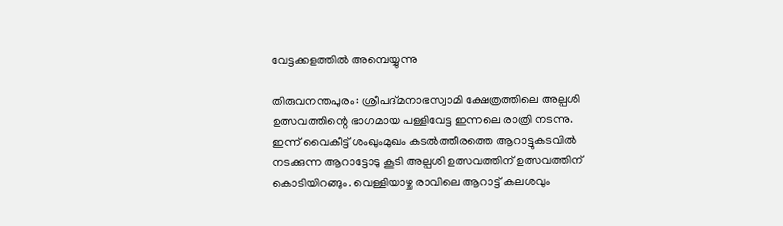വേട്ടക്കളത്തില്‍ അമ്പെയ്യുന്നു

തിരുവനന്തപുരം: ശ്രീപദ്മനാഭസ്വാമി ക്ഷേത്രത്തിലെ അല്പശി ഉത്സവത്തിന്റെ ഭാഗമായ പള്ളിവേട്ട ഇന്നലെ രാത്രി നടന്നു. ഇന്ന് വൈകീട്ട് ശംഖുംമുഖം കടല്‍ത്തീരത്തെ ആറാട്ടുകടവില്‍ നടക്കുന്ന ആറാട്ടോടു കൂടി അല്പശി ഉത്സവത്തിന് ഉത്സവത്തിന് കൊടിയിറങ്ങും. വെള്ളിയാഴ്ച രാവിലെ ആറാട്ട് കലശവും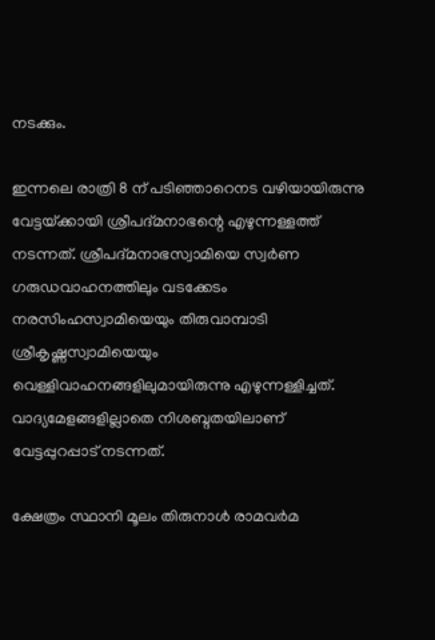നടക്കും.

ഇന്നലെ രാത്രി 8 ന് പടിഞ്ഞാറെനട വഴിയായിരുന്നു വേട്ടയ്‌ക്കായി ശ്രീപദ്മനാഭന്റെ എഴുന്നള്ളത്ത് നടന്നത്. ശ്രീപദ്മനാഭസ്വാമിയെ സ്വര്‍ണ ഗരുഡവാഹനത്തിലും വടക്കേടം നരസിംഹസ്വാമിയെയും തിരുവാമ്പാടി ശ്രീകൃഷ്ണസ്വാമിയെയും വെള്ളിവാഹനങ്ങളിലുമായിരുന്നു എഴുന്നള്ളിച്ചത്. വാദ്യമേളങ്ങളില്ലാതെ നിശബ്ദതയിലാണ് വേട്ടപ്പുറപ്പാട് നടന്നത്.

ക്ഷേത്രം സ്ഥാനി മൂലം തിരുനാള്‍ രാമവര്‍മ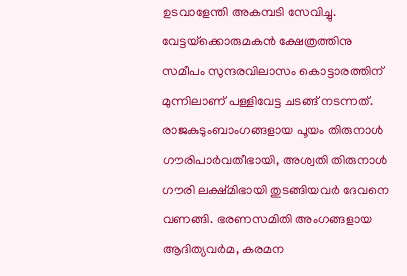ഉടവാളേന്തി അകമ്പടി സേവിച്ചു. വേട്ടയ്‌ക്കൊരുമകന്‍ ക്ഷേത്രത്തിനു സമീപം സുന്ദരവിലാസം കൊട്ടാരത്തിന് മുന്നിലാണ് പള്ളിവേട്ട ചടങ്ങ് നടന്നത്. രാജകുടുംബാംഗങ്ങളായ പൂയം തിരുനാള്‍ ഗൗരിപാര്‍വതീഭായി, അശ്വതി തിരുനാള്‍ ഗൗരി ലക്ഷ്മിഭായി തുടങ്ങിയവര്‍ ദേവനെ വണങ്ങി. ഭരണസമിതി അംഗങ്ങളായ ആദിത്യവര്‍മ, കരമന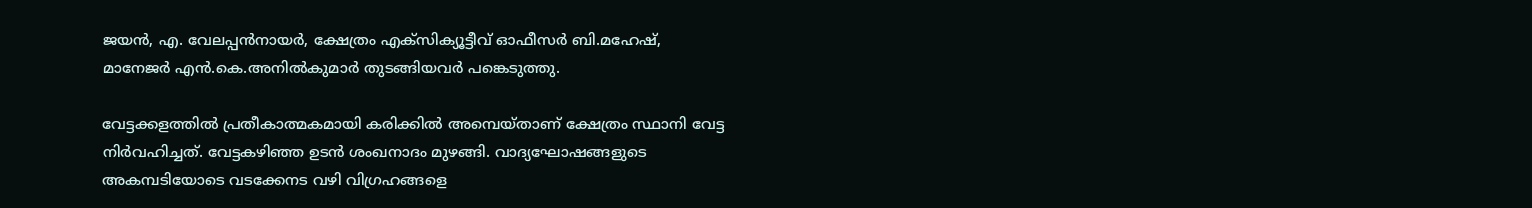ജയന്‍, എ. വേലപ്പന്‍നായര്‍, ക്ഷേത്രം എക്‌സിക്യൂട്ടീവ് ഓഫീസര്‍ ബി.മഹേഷ്, മാനേജര്‍ എന്‍.കെ.അനില്‍കുമാര്‍ തുടങ്ങിയവര്‍ പങ്കെടുത്തു.

വേട്ടക്കളത്തില്‍ പ്രതീകാത്മകമായി കരിക്കില്‍ അമ്പെയ്താണ് ക്ഷേത്രം സ്ഥാനി വേട്ട നിര്‍വഹിച്ചത്. വേട്ടകഴിഞ്ഞ ഉടന്‍ ശംഖനാദം മുഴങ്ങി. വാദ്യഘോഷങ്ങളുടെ അകമ്പടിയോടെ വടക്കേനട വഴി വിഗ്രഹങ്ങളെ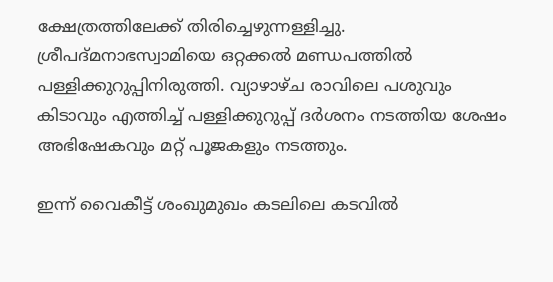ക്ഷേത്രത്തിലേക്ക് തിരിച്ചെഴുന്നള്ളിച്ചു. ശ്രീപദ്മനാഭസ്വാമിയെ ഒറ്റക്കല്‍ മണ്ഡപത്തില്‍ പള്ളിക്കുറുപ്പിനിരുത്തി. വ്യാഴാഴ്ച രാവിലെ പശുവും കിടാവും എത്തിച്ച് പള്ളിക്കുറുപ്പ് ദര്‍ശനം നടത്തിയ ശേഷം അഭിഷേകവും മറ്റ് പൂജകളും നടത്തും.

ഇന്ന് വൈകീട്ട് ശംഖുമുഖം കടലിലെ കടവില്‍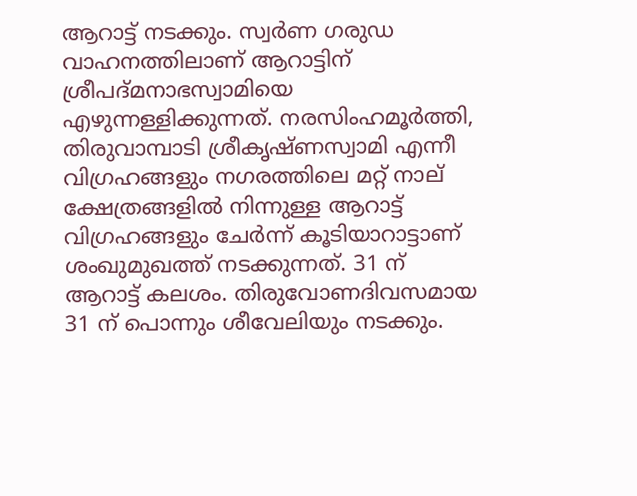ആറാട്ട് നടക്കും. സ്വര്‍ണ ഗരുഡ വാഹനത്തിലാണ് ആറാട്ടിന് ശ്രീപദ്മനാഭസ്വാമിയെ എഴുന്നള്ളിക്കുന്നത്. നരസിംഹമൂര്‍ത്തി, തിരുവാമ്പാടി ശ്രീകൃഷ്ണസ്വാമി എന്നീ വിഗ്രഹങ്ങളും നഗരത്തിലെ മറ്റ് നാല് ക്ഷേത്രങ്ങളില്‍ നിന്നുള്ള ആറാട്ട് വിഗ്രഹങ്ങളും ചേര്‍ന്ന് കൂടിയാറാട്ടാണ് ശംഖുമുഖത്ത് നടക്കുന്നത്. 31 ന് ആറാട്ട് കലശം. തിരുവോണദിവസമായ 31 ന് പൊന്നും ശീവേലിയും നടക്കും.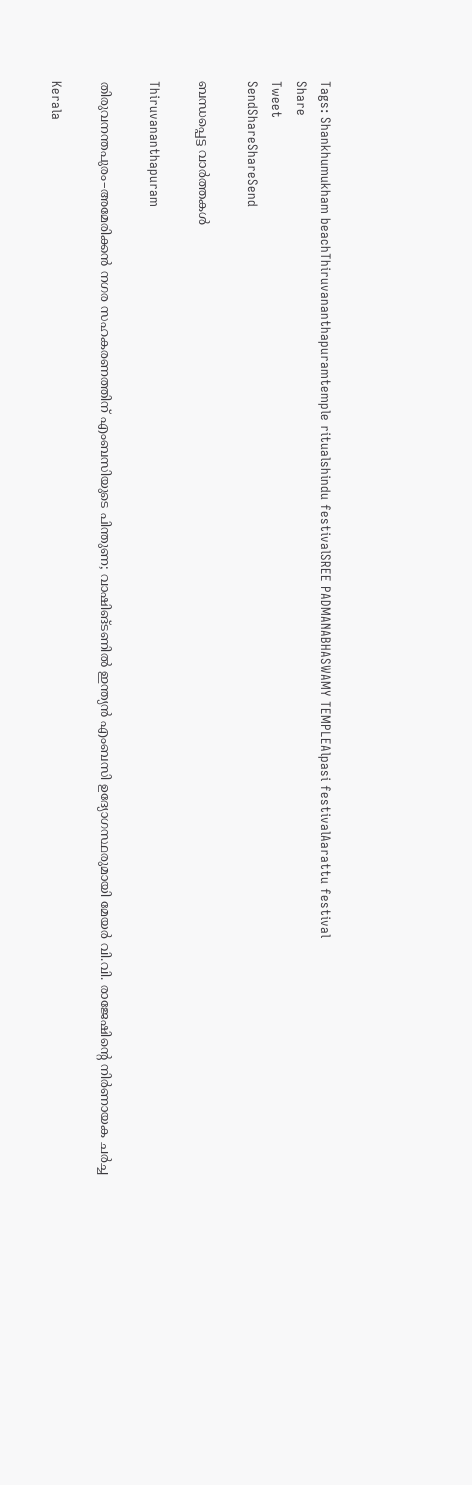Tags: Shankhumukham beachThiruvananthapuramtemple ritualshindu festivalSREE PADMANABHASWAMY TEMPLEAlpasi festivalAarattu festival
Share
Tweet
SendShareShareSend

ബന്ധപ്പെട്ട വാര്‍ത്തകള്‍

Thiruvananthapuram

തിരുവനന്തപുരം–അമേരിക്കൻ നഗര സഹകരണത്തിന് എംബസിയുടെ പിന്തുണ; വാഷിങ്ടണിൽ ഇന്ത്യൻ എംബസി ഉദ്യോഗസ്ഥരുമായി മേയർ വി.വി. രാജേഷിന്റെ നിർണായക ചർച്ച

Kerala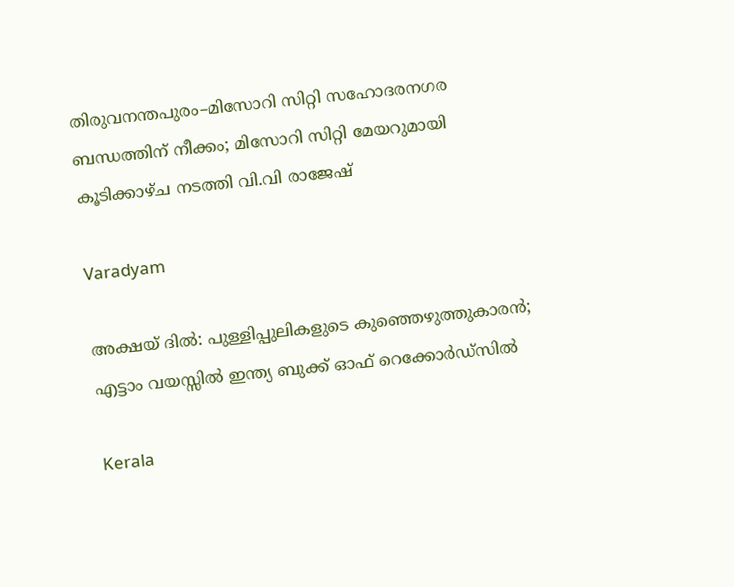തിരുവനന്തപുരം–മിസോറി സിറ്റി സഹോദരനഗര ബന്ധത്തിന് നീക്കം; മിസോറി സിറ്റി മേയറുമായി കൂടിക്കാഴ്ച നടത്തി വി.വി രാജേഷ്

Varadyam

അക്ഷയ് ദില്‍: പുള്ളിപ്പുലികളുടെ കുഞ്ഞെഴുത്തുകാരന്‍; എട്ടാം വയസ്സില്‍ ഇന്ത്യ ബുക്ക് ഓഫ് റെക്കോര്‍ഡ്സില്‍

Kerala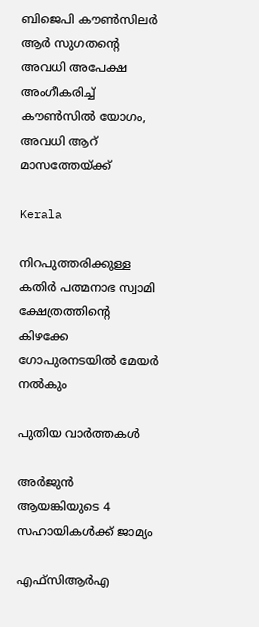ബിജെപി കൗൺസിലർ ആർ സുഗതന്റെ അവധി അപേക്ഷ അംഗീകരിച്ച് കൗൺസിൽ യോഗം, അവധി ആറ് മാസത്തേയ്‌ക്ക്

Kerala

നിറപുത്തരിക്കുള്ള കതിർ പത്മനാഭ സ്വാമി ക്ഷേത്രത്തിന്റെ കിഴക്കേ ഗോപുരനടയില്‍ മേയര്‍ നല്‍കും

പുതിയ വാര്‍ത്തകള്‍

അര്‍ജുന്‍ ആയങ്കിയുടെ 4 സഹായികള്‍ക്ക് ജാമ്യം

എഫ്‌സിആര്‍എ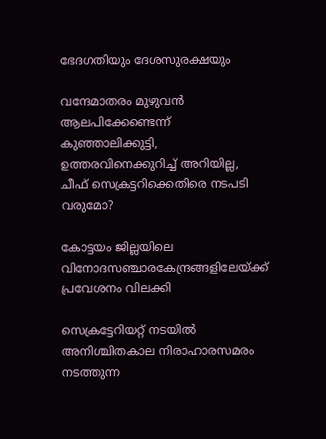ഭേദഗതിയും ദേശസുരക്ഷയും

വന്ദേമാതരം മുഴുവന്‍ ആലപിക്കേണ്ടെന്ന് കുഞ്ഞാലിക്കുട്ടി, ഉത്തരവിനെക്കുറിച്ച് അറിയില്ല, ചീഫ് സെക്രട്ടറിക്കെതിരെ നടപടി വരുമോ?

കോട്ടയം ജില്ലയിലെ വിനോദസഞ്ചാരകേന്ദ്രങ്ങളിലേയ്‌ക്ക് പ്രവേശനം വിലക്കി

സെക്രട്ടേറിയറ്റ് നടയില്‍ അനിശ്ചിതകാല നിരാഹാരസമരം നടത്തുന്ന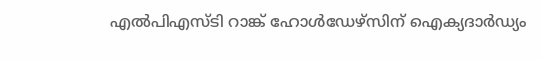എല്‍പിഎസ്ടി റാങ്ക് ഹോള്‍ഡേഴ്‌സിന് ഐക്യദാര്‍ഡ്യം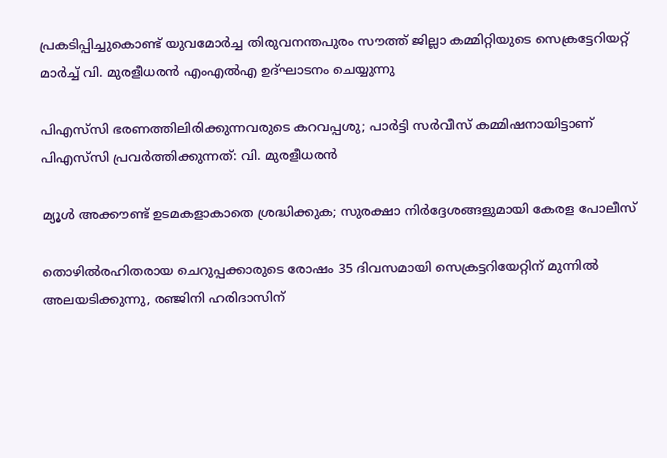പ്രകടിപ്പിച്ചുകൊണ്ട് യുവമോര്‍ച്ച തിരുവനന്തപുരം സൗത്ത് ജില്ലാ കമ്മിറ്റിയുടെ സെക്രട്ടേറിയറ്റ് മാര്‍ച്ച് വി. മുരളീധരന്‍ എംഎല്‍എ ഉദ്ഘാടനം ചെയ്യുന്നു

പിഎസ്‌സി ഭരണത്തിലിരിക്കുന്നവരുടെ കറവപ്പശു; പാര്‍ട്ടി സര്‍വീസ് കമ്മിഷനായിട്ടാണ് പിഎസ്‌സി പ്രവര്‍ത്തിക്കുന്നത്: വി. മുരളീധരന്‍

മ്യൂള്‍ അക്കൗണ്ട് ഉടമകളാകാതെ ശ്രദ്ധിക്കുക; സുരക്ഷാ നിര്‍ദ്ദേശങ്ങളുമായി കേരള പോലീസ്

തൊഴിൽരഹിതരായ ചെറുപ്പക്കാരുടെ രോഷം 35 ദിവസമായി സെക്രട്ടറിയേറ്റിന് മുന്നില്‍ അലയടിക്കുന്നു, രഞ്ജിനി ഹരിദാസിന്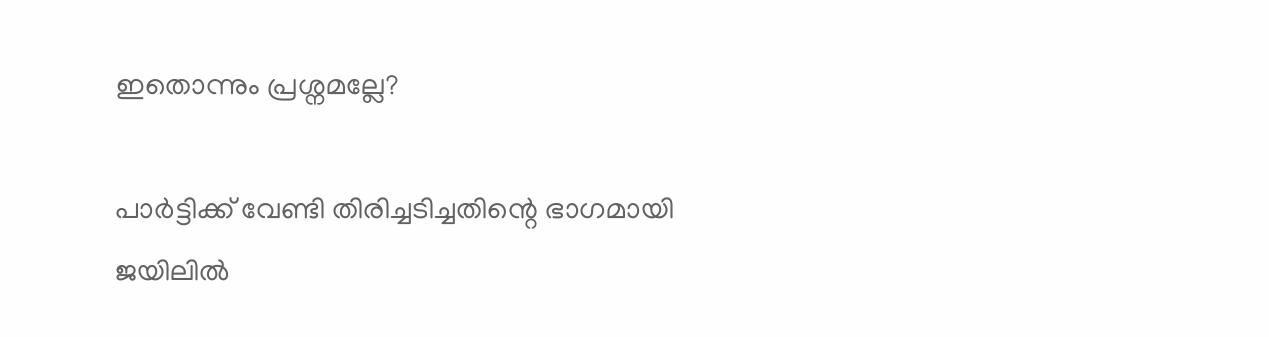ഇതൊന്നും പ്രശ്നമല്ലേ?

പാര്‍ട്ടിക്ക് വേണ്ടി തിരിച്ചടിച്ചതിന്റെ ഭാഗമായി ജയിലില്‍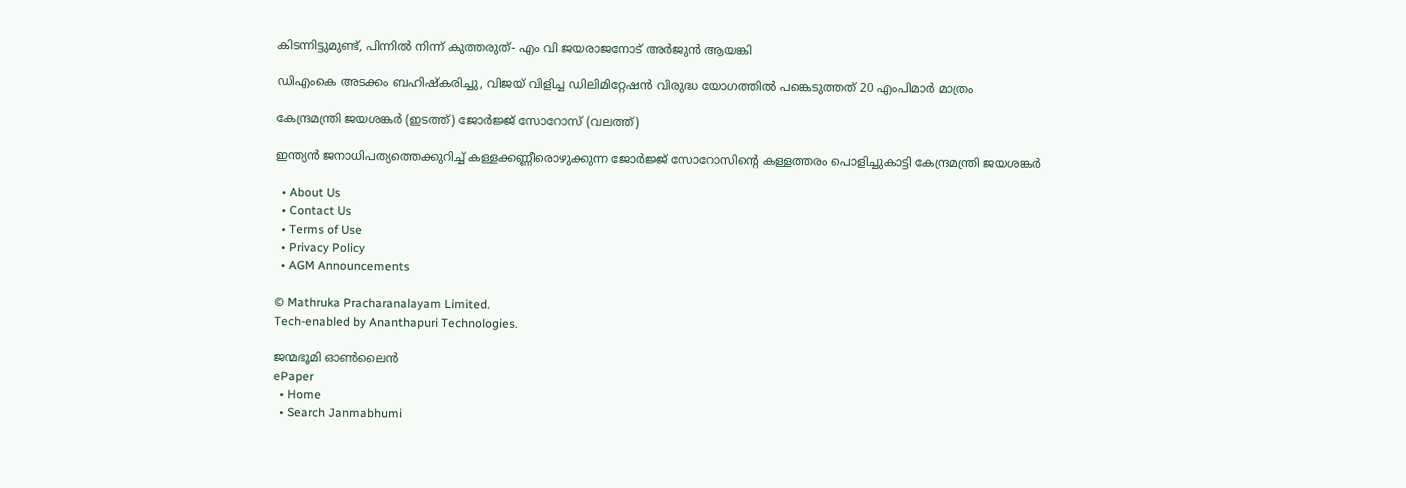കിടന്നിട്ടുമുണ്ട്, പിന്നില്‍ നിന്ന് കുത്തരുത്- എം വി ജയരാജനോട് അര്‍ജുന്‍ ആയങ്കി

ഡിഎംകെ അടക്കം ബഹിഷ്‌കരിച്ചു, വിജയ് വിളിച്ച ഡിലിമിറ്റേഷന്‍ വിരുദ്ധ യോഗത്തില്‍ പങ്കെടുത്തത് 20 എംപിമാര്‍ മാത്രം

കേന്ദ്രമന്ത്രി ജയശങ്കര്‍ (ഇടത്ത്) ജോര്‍ജ്ജ് സോറോസ് (വലത്ത്)

ഇന്ത്യന്‍ ജനാധിപത്യത്തെക്കുറിച്ച് കള്ളക്കണ്ണീരൊഴുക്കുന്ന ജോര്‍ജ്ജ് സോറോസിന്റെ കള്ളത്തരം പൊളിച്ചുകാട്ടി കേന്ദ്രമന്ത്രി ജയശങ്കര്‍

  • About Us
  • Contact Us
  • Terms of Use
  • Privacy Policy
  • AGM Announcements

© Mathruka Pracharanalayam Limited.
Tech-enabled by Ananthapuri Technologies.

ജന്മഭൂമി ഓണ്‍ലൈന്‍
ePaper
  • Home
  • Search Janmabhumi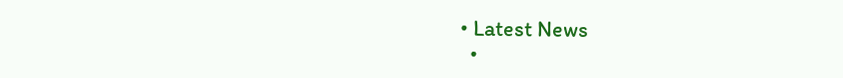• Latest News
  •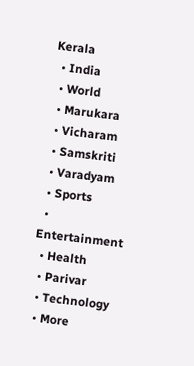Kerala
  • India
  • World
  • Marukara
  • Vicharam
  • Samskriti
  • Varadyam
  • Sports
  • Entertainment
  • Health
  • Parivar
  • Technology
  • More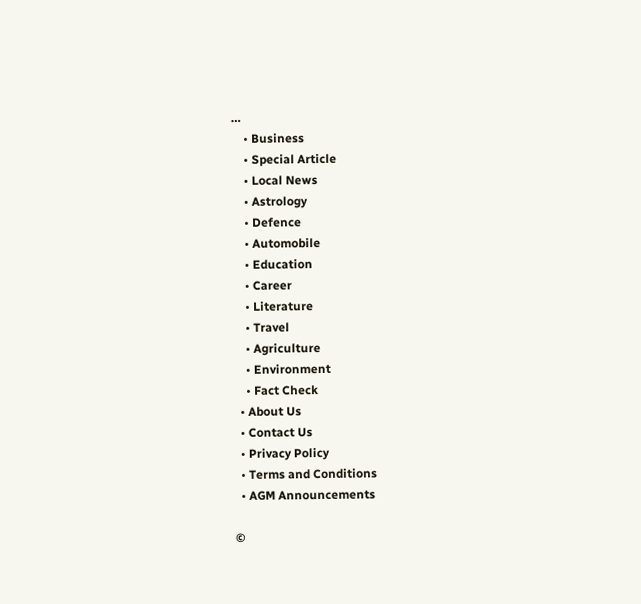…
    • Business
    • Special Article
    • Local News
    • Astrology
    • Defence
    • Automobile
    • Education
    • Career
    • Literature
    • Travel
    • Agriculture
    • Environment
    • Fact Check
  • About Us
  • Contact Us
  • Privacy Policy
  • Terms and Conditions
  • AGM Announcements

©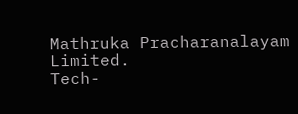Mathruka Pracharanalayam Limited.
Tech-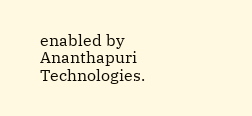enabled by Ananthapuri Technologies.